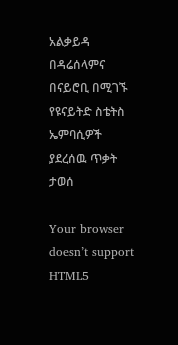አልቃይዳ በዳሬሰላምና በናይሮቢ በሚገኙ የዩናይትድ ስቴትስ ኤምባሲዎች ያደረሰዉ ጥቃት ታወሰ

Your browser doesn’t support HTML5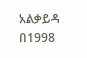አልቃይዳ በ1998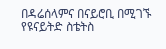በዳሬሰላምና በናይሮቢ በሚገኙ የዩናይትድ ስቴትስ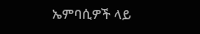ኤምባሲዎች ላይ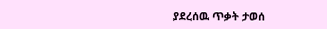ያደረሰዉ ጥቃት ታወሰ